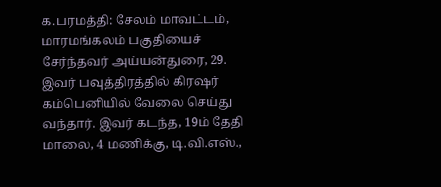க.பரமத்தி: சேலம் மாவட்டம், மாரமங்கலம் பகுதியைச் சேர்ந்தவர் அய்யன்துரை, 29. இவர் பவுத்திரத்தில் கிரஷர் கம்பெனியில் வேலை செய்து வந்தார். இவர் கடந்த, 19ம் தேதி மாலை, 4 மணிக்கு, டி.வி.எஸ்.,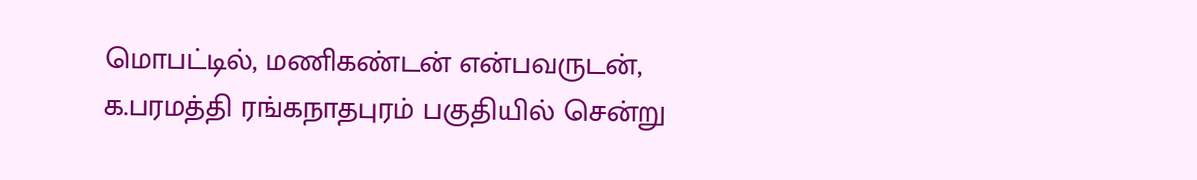மொபட்டில், மணிகண்டன் என்பவருடன், க.பரமத்தி ரங்கநாதபுரம் பகுதியில் சென்று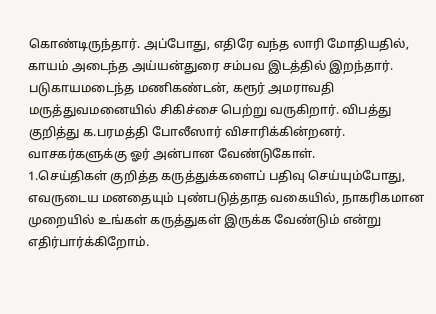கொண்டிருந்தார். அப்போது, எதிரே வந்த லாரி மோதியதில், காயம் அடைந்த அய்யன்துரை சம்பவ இடத்தில் இறந்தார். படுகாயமடைந்த மணிகண்டன், கரூர் அமராவதி மருத்துவமனையில் சிகிச்சை பெற்று வருகிறார். விபத்து குறித்து க.பரமத்தி போலீஸார் விசாரிக்கின்றனர்.
வாசகர்களுக்கு ஓர் அன்பான வேண்டுகோள்.
1.செய்திகள் குறித்த கருத்துக்களைப் பதிவு செய்யும்போது, எவருடைய மனதையும் புண்படுத்தாத வகையில், நாகரிகமான முறையில் உங்கள் கருத்துகள் இருக்க வேண்டும் என்று எதிர்பார்க்கிறோம்.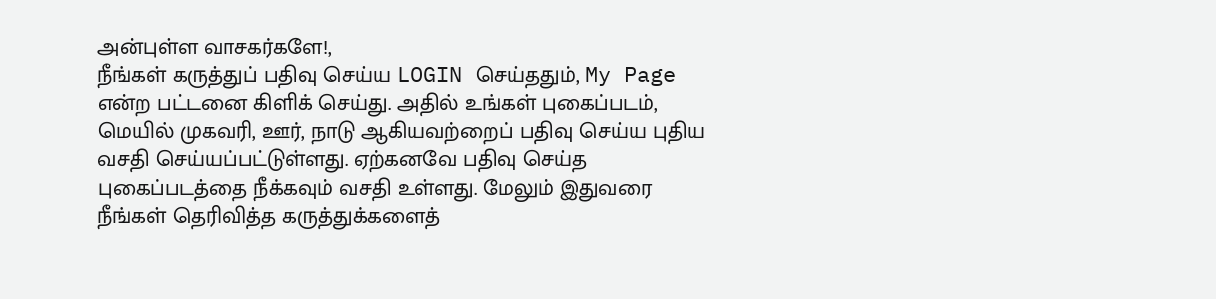அன்புள்ள வாசகர்களே!,
நீங்கள் கருத்துப் பதிவு செய்ய LOGIN செய்ததும், My Page என்ற பட்டனை கிளிக் செய்து. அதில் உங்கள் புகைப்படம், மெயில் முகவரி, ஊர், நாடு ஆகியவற்றைப் பதிவு செய்ய புதிய வசதி செய்யப்பட்டுள்ளது. ஏற்கனவே பதிவு செய்த புகைப்படத்தை நீக்கவும் வசதி உள்ளது. மேலும் இதுவரை நீங்கள் தெரிவித்த கருத்துக்களைத்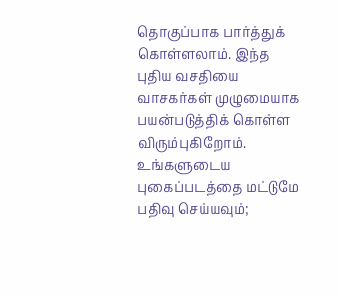தொகுப்பாக பார்த்துக் கொள்ளலாம். இந்த புதிய வசதியை வாசகர்கள் முழுமையாக பயன்படுத்திக் கொள்ள விரும்புகிறோம். உங்களுடைய புகைப்படத்தை மட்டுமே பதிவு செய்யவும்;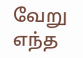வேறு எந்த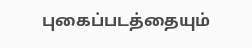புகைப்படத்தையும்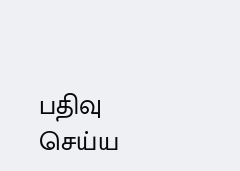பதிவு செய்ய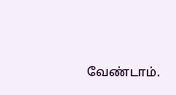வேண்டாம்.